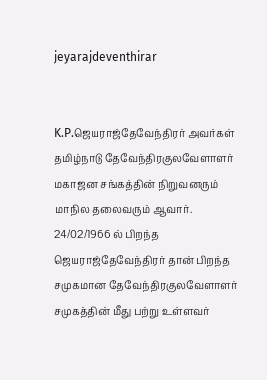jeyarajdeventhirar


K.P.ஜெயராஜ்தேவேந்திரர் அவர்கள் தமிழ்நாடு தேவேந்திரகுலவேளாளர் மகாஜன சங்கத்தின் நிறுவனரும் மாநில தலைவரும் ஆவார். 24/02/1966 ல் பிறந்த ஜெயராஜ்தேவேந்திரர் தான் பிறந்த சமுகமான தேவேந்திரகுலவேளாளர் சமுகத்தின் மீது பற்று உள்ளவர்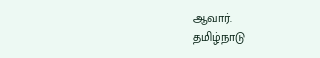ஆவார்.
தமிழ்நாடு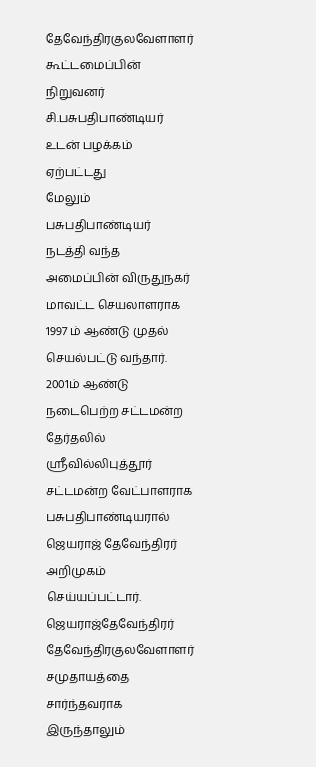தேவேந்திரகுலவேளாளர் கூட்டமைப்பின் நிறுவனர் சி.பசுபதிபாண்டியர் உடன் பழக்கம் ஏற்பட்டது
மேலும் பசுபதிபாண்டியர் நடத்தி வந்த அமைப்பின் விருதுநகர் மாவட்ட செயலாளராக 1997 ம் ஆண்டு முதல் செயல்பட்டு வந்தார். 2001ம் ஆண்டு நடைபெற்ற சட்டமன்ற தேர்தலில் ஶ்ரீவில்லிபுத்தூர் சட்டமன்ற வேட்பாளராக பசுபதிபாண்டியரால் ஜெயராஜ் தேவேந்திரர் அறிமுகம் செய்யப்பட்டார்.
ஜெயராஜ்தேவேந்திரர் தேவேந்திரகுலவேளாளர் சமுதாயத்தை சார்ந்தவராக இருந்தாலும்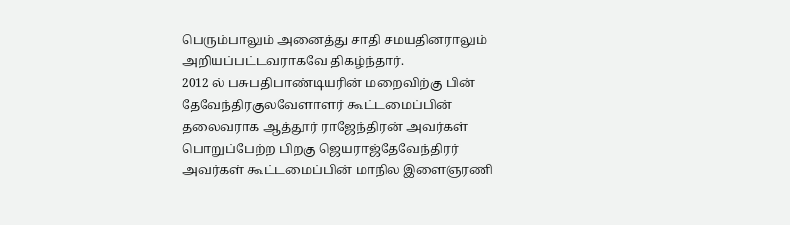பெரும்பாலும் அனைத்து சாதி சமயதினராலும் அறியப்பட்டவராகவே திகழ்ந்தார்.
2012 ல் பசுபதிபாண்டியரின் மறைவிற்கு பின் தேவேந்திரகுலவேளாளர் கூட்டமைப்பின் தலைவராக ஆத்தூர் ராஜேந்திரன் அவர்கள் பொறுப்பேற்ற பிறகு ஜெயராஜ்தேவேந்திரர் அவர்கள் கூட்டமைப்பின் மாநில இளைஞரணி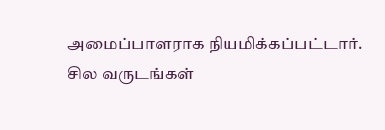அமைப்பாளராக நியமிக்கப்பட்டார்.
சில வருடங்கள்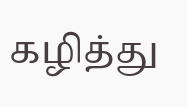கழித்து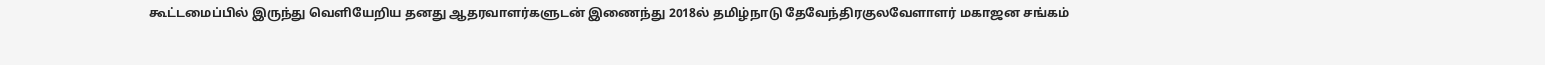கூட்டமைப்பில் இருந்து வெளியேறிய தனது ஆதரவாளர்களுடன் இணைந்து 2018ல் தமிழ்நாடு தேவேந்திரகுலவேளாளர் மகாஜன சங்கம்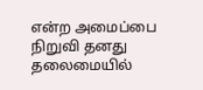என்ற அமைப்பை நிறுவி தனது தலைமையில்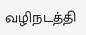வழிநடத்தி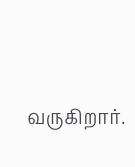வருகிறார்.